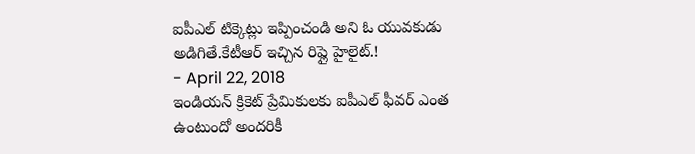ఐపీఎల్ టిక్కెట్లు ఇప్పించండి అని ఓ యువకుడు అడిగితే.కేటీఆర్ ఇచ్చిన రిప్లై హైలైట్.!
- April 22, 2018
ఇండియన్ క్రికెట్ ప్రేమికులకు ఐపీఎల్ ఫీవర్ ఎంత ఉంటుందో అందరికీ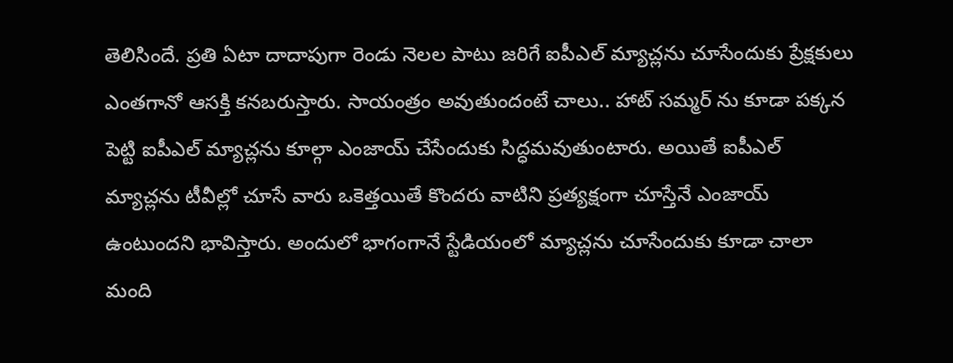తెలిసిందే. ప్రతి ఏటా దాదాపుగా రెండు నెలల పాటు జరిగే ఐపీఎల్ మ్యాచ్లను చూసేందుకు ప్రేక్షకులు ఎంతగానో ఆసక్తి కనబరుస్తారు. సాయంత్రం అవుతుందంటే చాలు.. హాట్ సమ్మర్ ను కూడా పక్కన పెట్టి ఐపీఎల్ మ్యాచ్లను కూల్గా ఎంజాయ్ చేసేందుకు సిద్ధమవుతుంటారు. అయితే ఐపీఎల్ మ్యాచ్లను టీవీల్లో చూసే వారు ఒకెత్తయితే కొందరు వాటిని ప్రత్యక్షంగా చూస్తేనే ఎంజాయ్ ఉంటుందని భావిస్తారు. అందులో భాగంగానే స్టేడియంలో మ్యాచ్లను చూసేందుకు కూడా చాలా మంది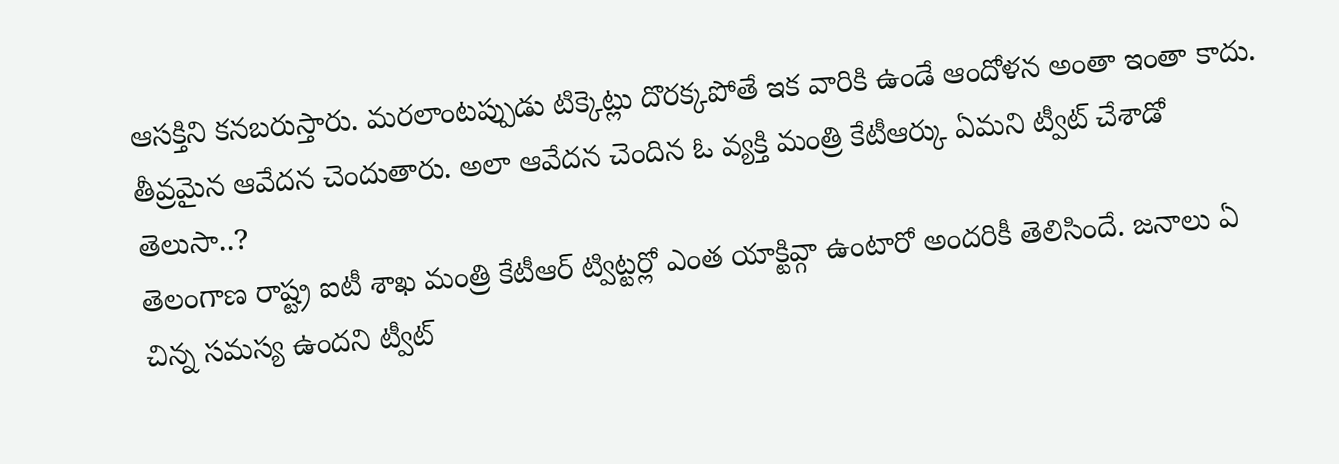ఆసక్తిని కనబరుస్తారు. మరలాంటప్పుడు టిక్కెట్లు దొరక్కపోతే ఇక వారికి ఉండే ఆందోళన అంతా ఇంతా కాదు. తీవ్రమైన ఆవేదన చెందుతారు. అలా ఆవేదన చెందిన ఓ వ్యక్తి మంత్రి కేటీఆర్కు ఏమని ట్వీట్ చేశాడో తెలుసా..?
తెలంగాణ రాష్ట్ర ఐటీ శాఖ మంత్రి కేటీఆర్ ట్విట్టర్లో ఎంత యాక్టివ్గా ఉంటారో అందరికీ తెలిసిందే. జనాలు ఏ చిన్న సమస్య ఉందని ట్వీట్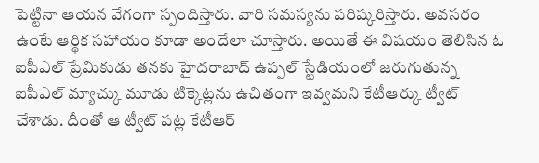పెట్టినా ఆయన వేగంగా స్పందిస్తారు. వారి సమస్యను పరిష్కరిస్తారు. అవసరం ఉంటే ఆర్థిక సహాయం కూడా అందేలా చూస్తారు. అయితే ఈ విషయం తెలిసిన ఓ ఐపీఎల్ ప్రేమికుడు తనకు హైదరాబాద్ ఉప్పల్ స్టేడియంలో జరుగుతున్న ఐపీఎల్ మ్యాచ్కు మూడు టిక్కెట్లను ఉచితంగా ఇవ్వమని కేటీఆర్కు ట్వీట్ చేశాడు. దీంతో ఆ ట్వీట్ పట్ల కేటీఆర్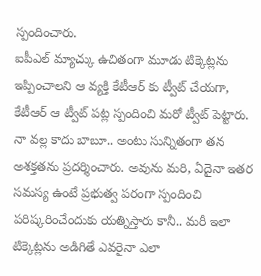స్పందించారు.
ఐపీఎల్ మ్యాచ్కు ఉచితంగా మూడు టిక్కెట్లను ఇప్పించాలని ఆ వ్యక్తి కేటీఆర్ కు ట్వీట్ చేయగా, కేటీఆర్ ఆ ట్వీట్ పట్ల స్పందించి మరో ట్వీట్ పెట్టారు. నా వల్ల కాదు బాబూ.. అంటు సున్నితంగా తన అశక్తతను ప్రదర్శించారు. అవును మరి, ఏదైనా ఇతర సమస్య ఉంటే ప్రభుత్వ పరంగా స్పందించి పరిష్కరించేందుకు యత్నిస్తారు కానీ.. మరీ ఇలా టిక్కెట్లను అడిగితే ఎవరైనా ఎలా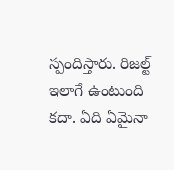స్పందిస్తారు. రిజల్ట్ ఇలాగే ఉంటుంది కదా. ఏది ఏమైనా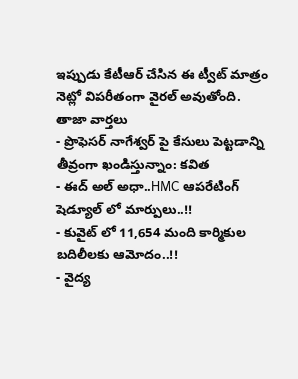ఇప్పుడు కేటీఆర్ చేసిన ఈ ట్వీట్ మాత్రం నెట్లో విపరీతంగా వైరల్ అవుతోంది.
తాజా వార్తలు
- ప్రొఫెసర్ నాగేశ్వర్ పై కేసులు పెట్టడాన్ని తీవ్రంగా ఖండిస్తున్నాం: కవిత
- ఈద్ అల్ అధా..HMC ఆపరేటింగ్ షెడ్యూల్ లో మార్పులు..!!
- కువైట్ లో 11,654 మంది కార్మికుల బదిలీలకు ఆమోదం..!!
- వైద్య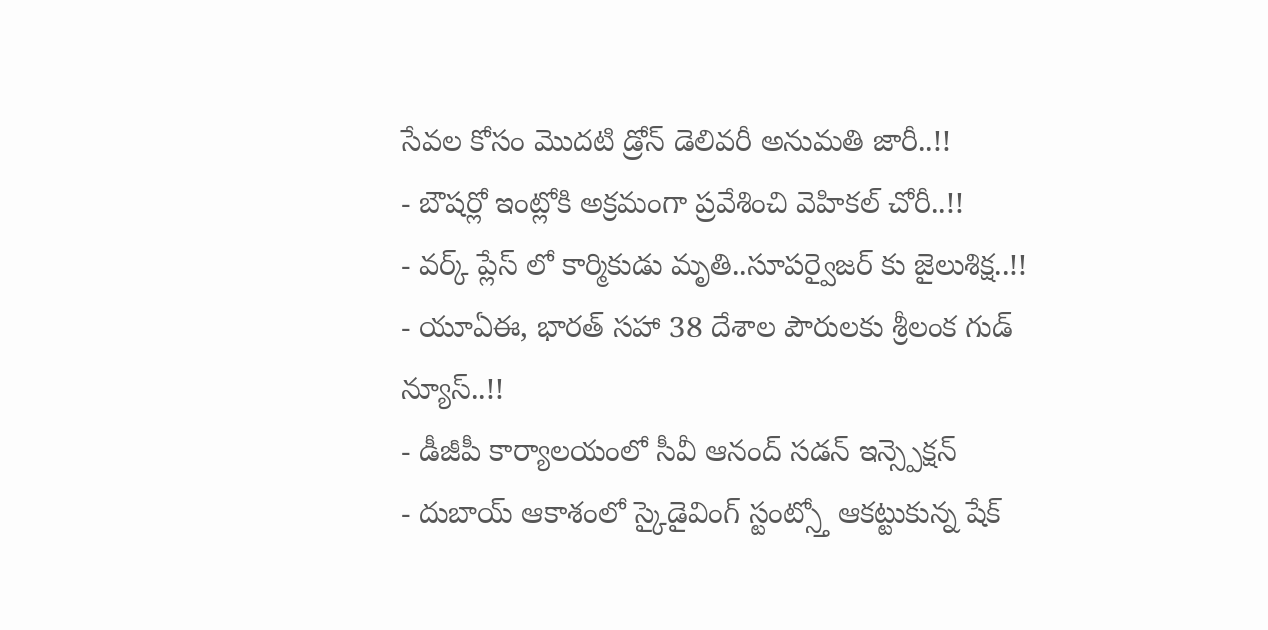సేవల కోసం మొదటి డ్రోన్ డెలివరీ అనుమతి జారీ..!!
- బౌషర్లో ఇంట్లోకి అక్రమంగా ప్రవేశించి వెహికల్ చోరీ..!!
- వర్క్ ప్లేస్ లో కార్మికుడు మృతి..సూపర్వైజర్ కు జైలుశిక్ష..!!
- యూఏఈ, భారత్ సహా 38 దేశాల పౌరులకు శ్రీలంక గుడ్ న్యూస్..!!
- డీజీపీ కార్యాలయంలో సీవీ ఆనంద్ సడన్ ఇన్స్పెక్షన్
- దుబాయ్ ఆకాశంలో స్కైడైవింగ్ స్టంట్స్తో ఆకట్టుకున్న షేక్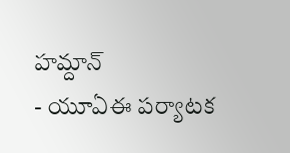హమ్దాన్
- యూఏఈ పర్యాటక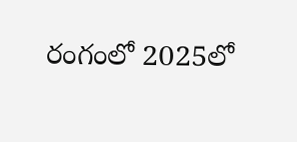రంగంలో 2025లో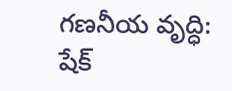గణనీయ వృద్ధి: షేక్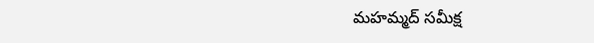మహమ్మద్ సమీక్ష